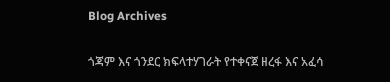Blog Archives

ጎጃም እና ጎንደር ክፍላተሃገራት የተቀናጀ ዘረፋ እና አፈሳ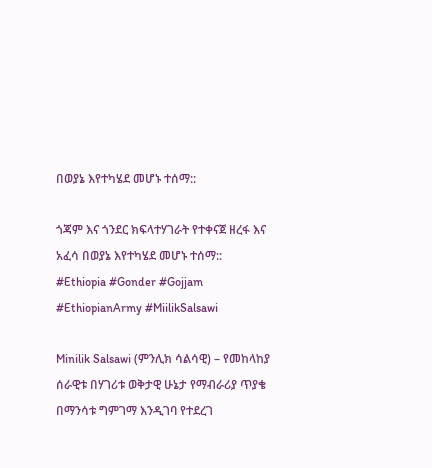በወያኔ እየተካሄደ መሆኑ ተሰማ::

ጎጃም እና ጎንደር ክፍላተሃገራት የተቀናጀ ዘረፋ እና አፈሳ በወያኔ እየተካሄደ መሆኑ ተሰማ::
#Ethiopia #Gonder #Gojjam #EthiopianArmy #MiilikSalsawi

Minilik Salsawi (ምንሊክ ሳልሳዊ) – የመከላከያ ሰራዊቱ በሃገሪቱ ወቅታዊ ሁኔታ የማብራሪያ ጥያቄ በማንሳቱ ግምገማ እንዲገባ የተደረገ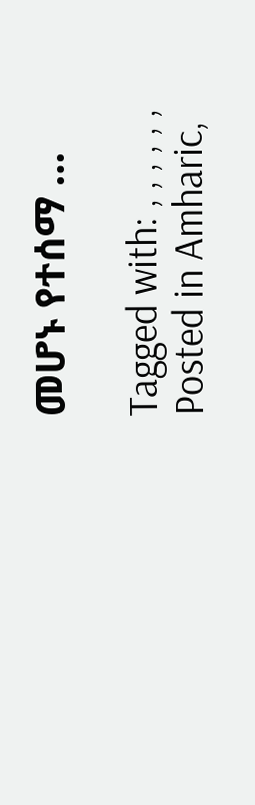መሆኑ የተሰማ …

Tagged with: , , , , , ,
Posted in Amharic,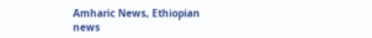Amharic News, Ethiopian news